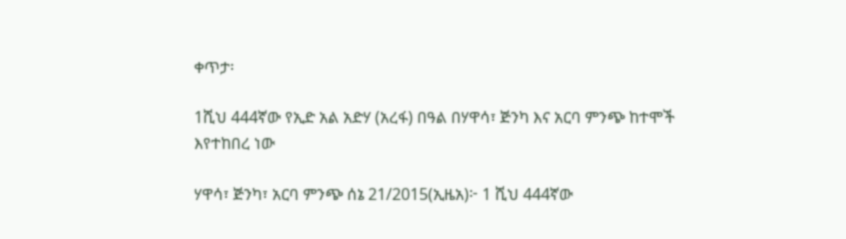ቀጥታ፡

1ሺህ 444ኛው የኢድ አል አድሃ (አረፋ) በዓል በሃዋሳ፣ ጅንካ እና አርባ ምንጭ ከተሞች እየተከበረ ነው

ሃዋሳ፣ ጅንካ፣ አርባ ምንጭ ሰኔ 21/2015(ኢዜአ)፦ 1 ሺህ 444ኛው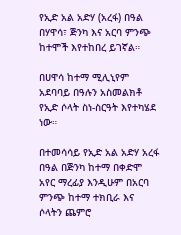የኢድ አል አድሃ (አረፋ) በዓል በሃዋሳ፣ ጅንካ እና አርባ ምንጭ ከተሞች እየተከበረ ይገኛል።

በሀዋሳ ከተማ ሚሊኒየም አደባባይ በዓሉን አስመልክቶ የኢድ ሶላት ስነ-ስርዓት እየተካሄደ ነው።

በተመሳሳይ የኢድ አል አድሃ አረፋ በዓል በጅንካ ከተማ በቀድሞ አየር ማረፊያ እንዲሁም በአርባ ምንጭ ከተማ ተክቢራ እና ሶላትን ጨምሮ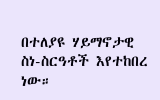በተለያዩ ሃይማኖታዊ ስነ-ስርዓቶች እየተከበረ ነው።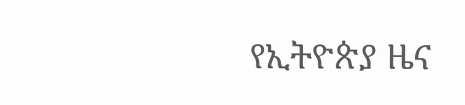የኢትዮጵያ ዜና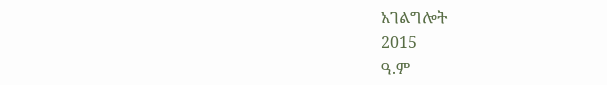አገልግሎት
2015
ዓ.ም